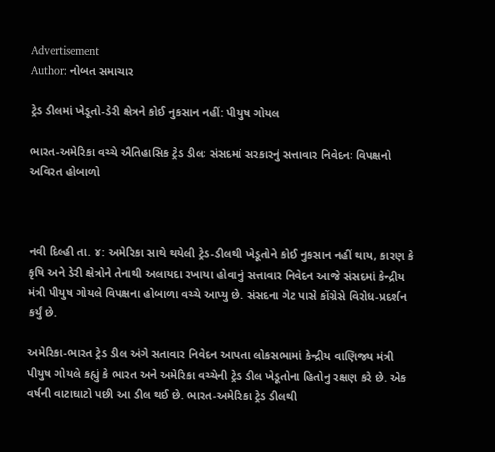Advertisement
Author: નોબત સમાચાર

ટ્રેડ ડીલમાં ખેડૂતો-ડેરી ક્ષેત્રને કોઈ નુકસાન નહીં: પીયુષ ગોયલ

ભારત-અમેરિકા વચ્ચે ઐતિહાસિક ટ્રેડ ડીલઃ સંસદમાં સરકારનું સત્તાવાર નિવેદનઃ વિપક્ષનો અવિરત હોબાળો



નવી દિલ્હી તા. ૪: અમેરિકા સાથે થયેલી ટ્રેડ-ડીલથી ખેડૂતોને કોઈ નુકસાન નહીં થાય, કારણ કે કૃષિ અને ડેરી ક્ષેત્રોને તેનાથી અલાયદા રખાયા હોવાનું સત્તાવાર નિવેદન આજે સંસદમાં કેન્દ્રીય મંત્રી પીયુષ ગોયલે વિપક્ષના હોબાળા વચ્ચે આપ્યુ છે. સંસદના ગેટ પાસે કોંગ્રેસે વિરોધ-પ્રદર્શન કર્યું છે.

અમેરિકા-ભારત ટ્રેડ ડીલ અંગે સતાવાર નિવેદન આપતા લોકસભામાં કેન્દ્રીય વાણિજ્ય મંત્રી પીયુષ ગોયલે કહ્યું કે ભારત અને અમેરિકા વચ્ચેની ટ્રેડ ડીલ ખેડૂતોના હિતોનુ રક્ષણ કરે છે. એક વર્ષની વાટાઘાટો પછી આ ડીલ થઈ છે. ભારત-અમેરિકા ટ્રેડ ડીલથી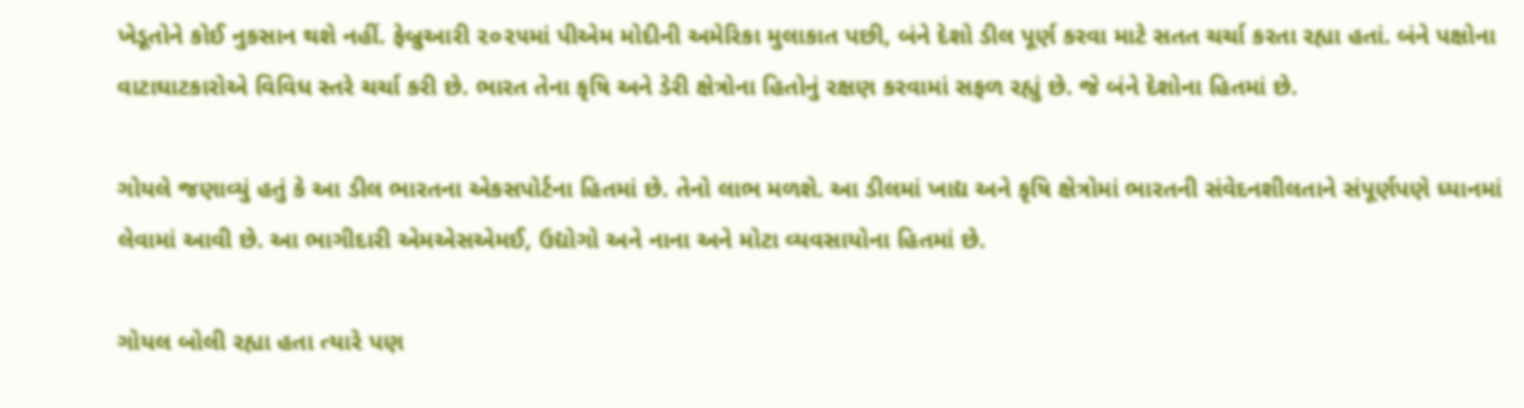ખેડૂતોને કોઈ નુકસાન થશે નહીં. ફેબ્રુઆરી ૨૦૨૫માં પીએમ મોદીની અમેરિકા મુલાકાત પછી, બંને દેશો ડીલ પૂર્ણ કરવા માટે સતત ચર્ચા કરતા રહ્યા હતાં. બંને પક્ષોના વાટાઘાટકારોએ વિવિધ સ્તરે ચર્ચા કરી છે. ભારત તેના કૃષિ અને ડેરી ક્ષેત્રોના હિતોનું રક્ષણ કરવામાં સફળ રહ્યું છે. જે બંને દેશોના હિતમાં છે.

ગોયલે જણાવ્યું હતું કે આ ડીલ ભારતના એકસપોર્ટના હિતમાં છે. તેનો લાભ મળશે. આ ડીલમાં ખાદ્ય અને કૃષિ ક્ષેત્રોમાં ભારતની સંવેદનશીલતાને સંપૂર્ણપણે ધ્યાનમાં લેવામાં આવી છે. આ ભાગીદારી એમએસએમઈ, ઉદ્યોગો અને નાના અને મોટા વ્યવસાયોના હિતમાં છે.

ગોયલ બોલી રહ્યા હતા ત્યારે પણ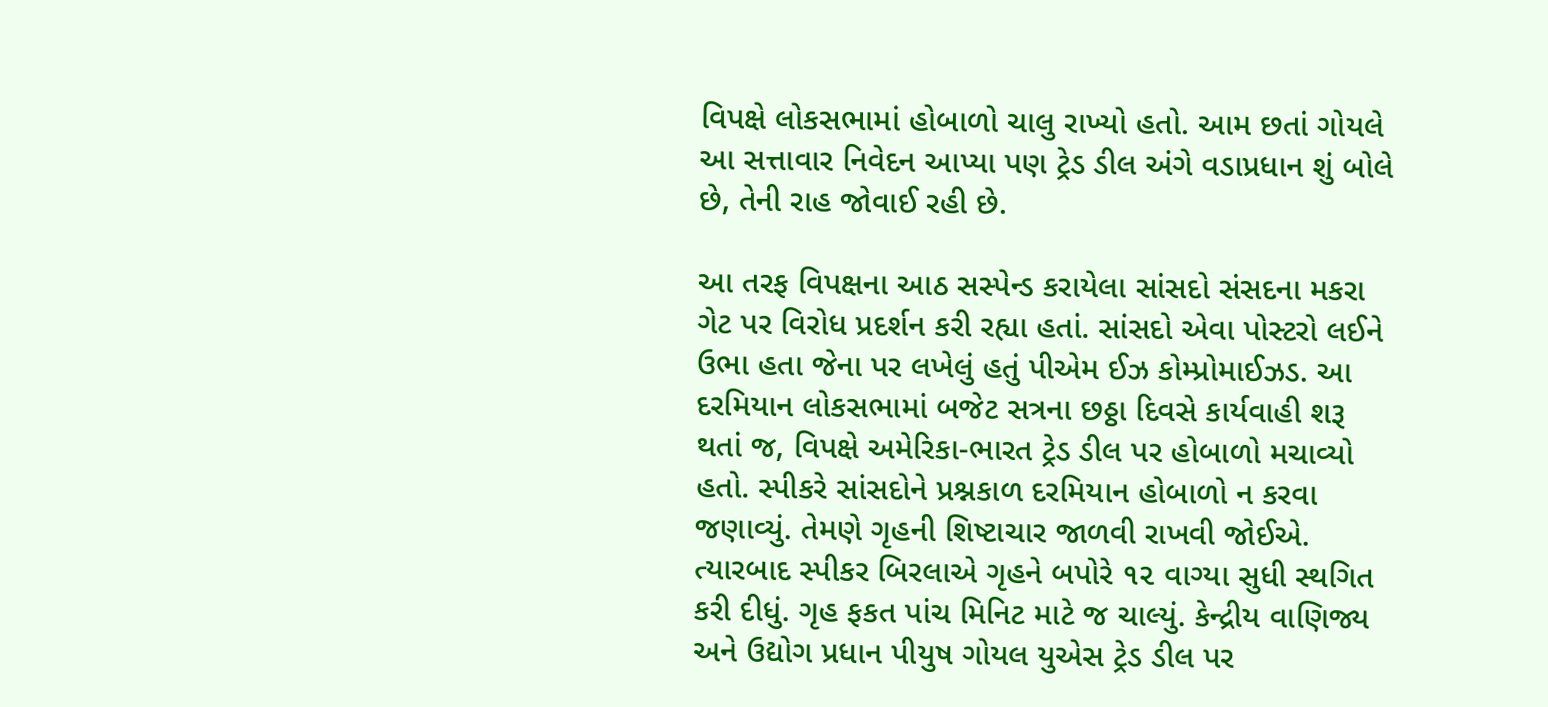વિપક્ષે લોકસભામાં હોબાળો ચાલુ રાખ્યો હતો. આમ છતાં ગોયલે આ સત્તાવાર નિવેદન આપ્યા પણ ટ્રેડ ડીલ અંગે વડાપ્રધાન શું બોલે છે, તેની રાહ જોવાઈ રહી છે.

આ તરફ વિપક્ષના આઠ સસ્પેન્ડ કરાયેલા સાંસદો સંસદના મકરા ગેટ પર વિરોધ પ્રદર્શન કરી રહ્યા હતાં. સાંસદો એવા પોસ્ટરો લઈને ઉભા હતા જેના પર લખેલું હતું પીએમ ઈઝ કોમ્પ્રોમાઈઝડ. આ દરમિયાન લોકસભામાં બજેટ સત્રના છઠ્ઠા દિવસે કાર્યવાહી શરૂ થતાં જ, વિપક્ષે અમેરિકા-ભારત ટ્રેડ ડીલ પર હોબાળો મચાવ્યો હતો. સ્પીકરે સાંસદોને પ્રશ્નકાળ દરમિયાન હોબાળો ન કરવા જણાવ્યું. તેમણે ગૃહની શિષ્ટાચાર જાળવી રાખવી જોઈએ. ત્યારબાદ સ્પીકર બિરલાએ ગૃહને બપોરે ૧૨ વાગ્યા સુધી સ્થગિત કરી દીધું. ગૃહ ફકત પાંચ મિનિટ માટે જ ચાલ્યું. કેન્દ્રીય વાણિજ્ય અને ઉદ્યોગ પ્રધાન પીયુષ ગોયલ યુએસ ટ્રેડ ડીલ પર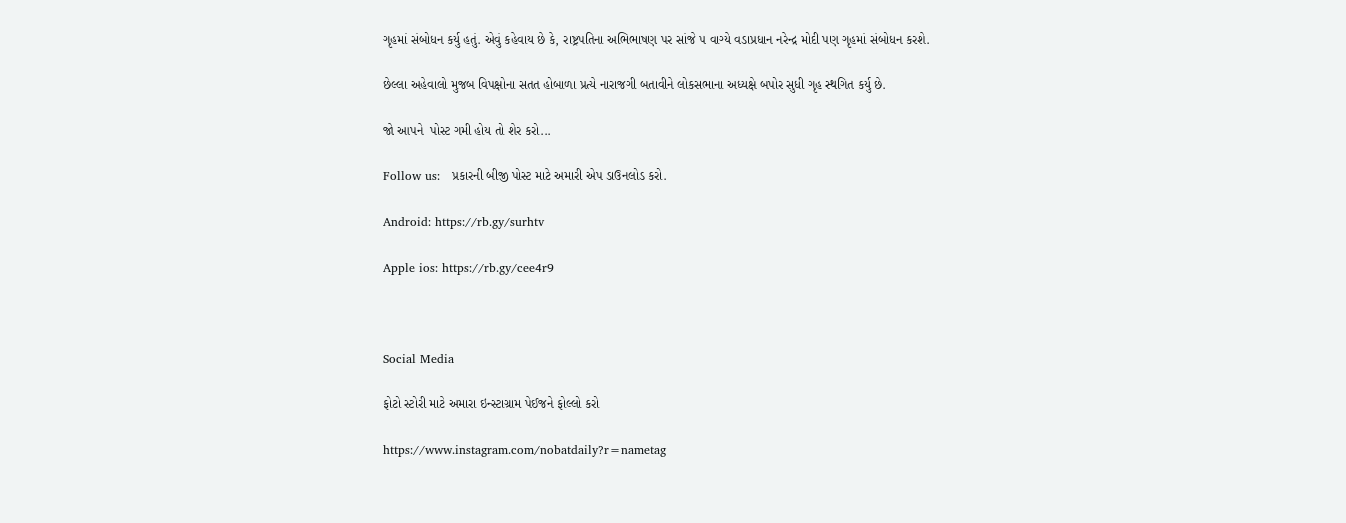ગૃહમાં સંબોધન કર્યુ હતું. એવું કહેવાય છે કે, રાષ્ટ્રપતિના અભિભાષણ પર સાંજે ૫ વાગ્યે વડાપ્રધાન નરેન્દ્ર મોદી પણ ગૃહમાં સંબોધન કરશે.

છેલ્લા અહેવાલો મુજબ વિપક્ષોના સતત હોબાળા પ્રત્યે નારાજગી બતાવીને લોકસભાના અધ્યક્ષે બપોર સુધી ગૃહ સ્થગિત કર્યુ છે.

જો આપને  પોસ્ટ ગમી હોય તો શેર કરો...

Follow us:   પ્રકારની બીજી પોસ્ટ માટે અમારી એપ ડાઉનલોડ કરો.

Android: https://rb.gy/surhtv

Apple ios: https://rb.gy/cee4r9



Social Media

ફોટો સ્ટોરી માટે અમારા ઇન્સ્ટાગ્રામ પેઈજને ફોલ્લો કરો

https://www.instagram.com/nobatdaily?r=nametag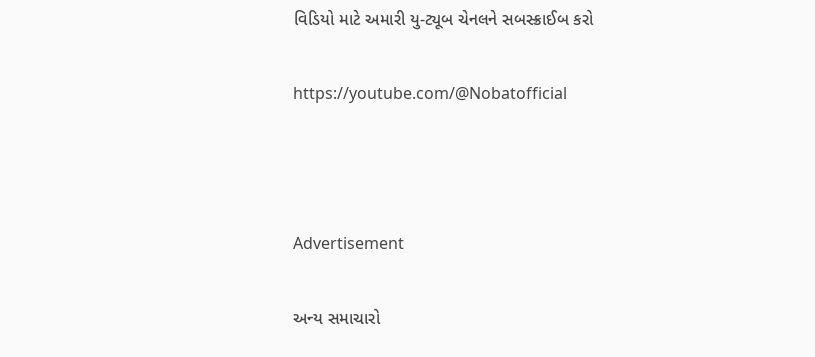વિડિયો માટે અમારી યુ-ટ્યૂબ ચેનલને સબસ્ક્રાઈબ કરો

https://youtube.com/@Nobatofficial



Advertisement

અન્ય સમાચારો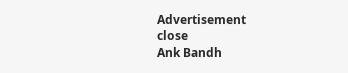Advertisement
close
Ank Bandh